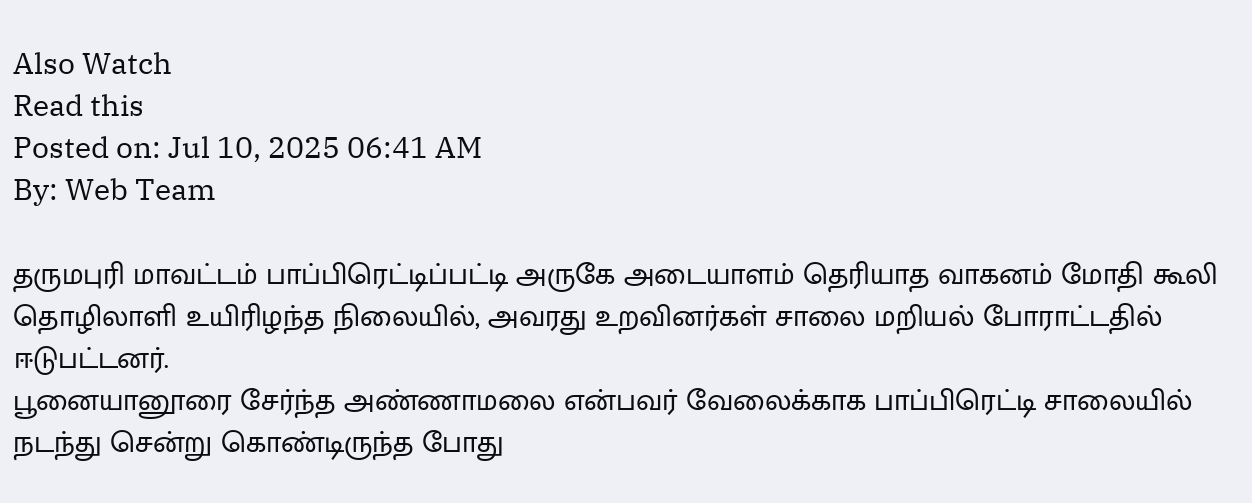Also Watch
Read this
Posted on: Jul 10, 2025 06:41 AM
By: Web Team

தருமபுரி மாவட்டம் பாப்பிரெட்டிப்பட்டி அருகே அடையாளம் தெரியாத வாகனம் மோதி கூலி தொழிலாளி உயிரிழந்த நிலையில், அவரது உறவினர்கள் சாலை மறியல் போராட்டதில் ஈடுபட்டனர்.
பூனையானூரை சேர்ந்த அண்ணாமலை என்பவர் வேலைக்காக பாப்பிரெட்டி சாலையில் நடந்து சென்று கொண்டிருந்த போது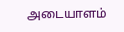அடையாளம்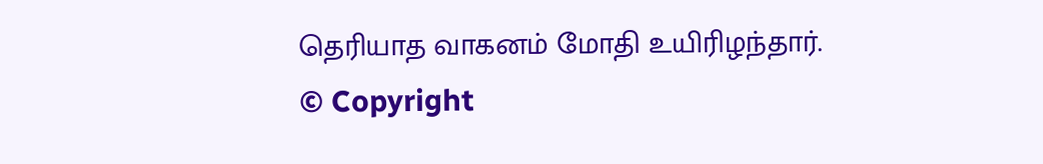தெரியாத வாகனம் மோதி உயிரிழந்தார்.
© Copyright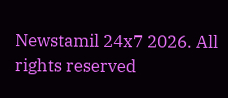Newstamil 24x7 2026. All rights reserved